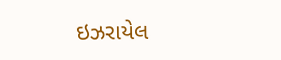ઇઝરાયેલ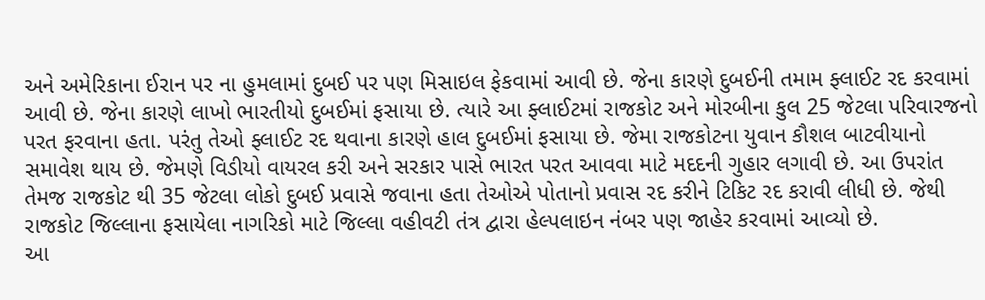અને અમેરિકાના ઈરાન પર ના હુમલામાં દુબઈ પર પણ મિસાઇલ ફેકવામાં આવી છે. જેના કારણે દુબઈની તમામ ફ્લાઈટ રદ કરવામાં આવી છે. જેના કારણે લાખો ભારતીયો દુબઈમાં ફસાયા છે. ત્યારે આ ફ્લાઈટમાં રાજકોટ અને મોરબીના કુલ 25 જેટલા પરિવારજનો પરત ફરવાના હતા. પરંતુ તેઓ ફ્લાઈટ રદ થવાના કારણે હાલ દુબઈમાં ફસાયા છે. જેમા રાજકોટના યુવાન કૌશલ બાટવીયાનો સમાવેશ થાય છે. જેમણે વિડીયો વાયરલ કરી અને સરકાર પાસે ભારત પરત આવવા માટે મદદની ગુહાર લગાવી છે. આ ઉપરાંત
તેમજ રાજકોટ થી 35 જેટલા લોકો દુબઈ પ્રવાસે જવાના હતા તેઓએ પોતાનો પ્રવાસ રદ કરીને ટિકિટ રદ કરાવી લીધી છે. જેથી રાજકોટ જિલ્લાના ફસાયેલા નાગરિકો માટે જિલ્લા વહીવટી તંત્ર દ્વારા હેલ્પલાઇન નંબર પણ જાહેર કરવામાં આવ્યો છે.
આ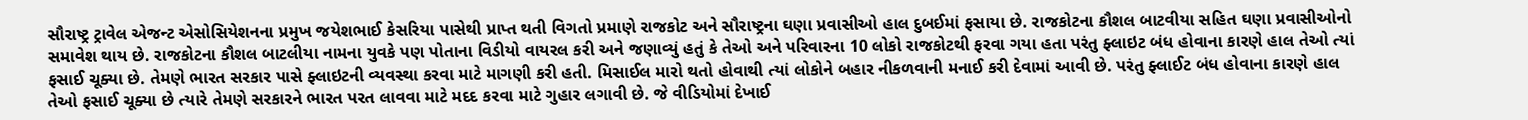સૌરાષ્ટ્ર ટ્રાવેલ એજન્ટ એસોસિયેશનના પ્રમુખ જયેશભાઈ કેસરિયા પાસેથી પ્રાપ્ત થતી વિગતો પ્રમાણે રાજકોટ અને સૌરાષ્ટ્રના ઘણા પ્રવાસીઓ હાલ દુબઈમાં ફસાયા છે. રાજકોટના કૌશલ બાટવીયા સહિત ઘણા પ્રવાસીઓનો સમાવેશ થાય છે. રાજકોટના કૌશલ બાટલીયા નામના યુવકે પણ પોતાના વિડીયો વાયરલ કરી અને જણાવ્યું હતું કે તેઓ અને પરિવારના 10 લોકો રાજકોટથી ફરવા ગયા હતા પરંતુ ફ્લાઇટ બંધ હોવાના કારણે હાલ તેઓ ત્યાં ફસાઈ ચૂક્યા છે. તેમણે ભારત સરકાર પાસે ફ્લાઇટની વ્યવસ્થા કરવા માટે માગણી કરી હતી. મિસાઈલ મારો થતો હોવાથી ત્યાં લોકોને બહાર નીકળવાની મનાઈ કરી દેવામાં આવી છે. પરંતુ ફ્લાઈટ બંધ હોવાના કારણે હાલ તેઓ ફસાઈ ચૂક્યા છે ત્યારે તેમણે સરકારને ભારત પરત લાવવા માટે મદદ કરવા માટે ગુહાર લગાવી છે. જે વીડિયોમાં દેખાઈ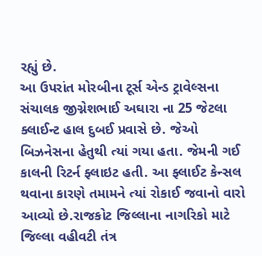રહ્યું છે.
આ ઉપરાંત મોરબીના ટૂર્સ એન્ડ ટ્રાવેલ્સના સંચાલક જીગ્નેશભાઈ અઘારા ના 25 જેટલા ક્લાઈન્ટ હાલ દુબઈ પ્રવાસે છે. જેઓ બિઝનેસના હેતુથી ત્યાં ગયા હતા. જેમની ગઈ કાલની રિટર્ન ફ્લાઇટ હતી. આ ફ્લાઈટ કેન્સલ થવાના કારણે તમામને ત્યાં રોકાઈ જવાનો વારો આવ્યો છે.રાજકોટ જિલ્લાના નાગરિકો માટે જિલ્લા વહીવટી તંત્ર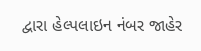દ્વારા હેલ્પલાઇન નંબર જાહેર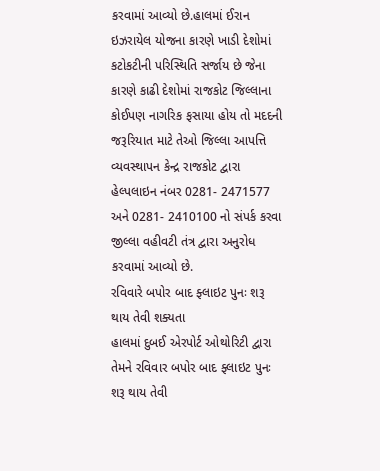કરવામાં આવ્યો છે.હાલમાં ઈરાન ઇઝરાયેલ યોજના કારણે ખાડી દેશોમાં કટોકટીની પરિસ્થિતિ સર્જાય છે જેના કારણે કાઢી દેશોમાં રાજકોટ જિલ્લાના કોઈપણ નાગરિક ફસાયા હોય તો મદદની જરૂરિયાત માટે તેઓ જિલ્લા આપત્તિ વ્યવસ્થાપન કેન્દ્ર રાજકોટ દ્વારા હેલ્પલાઇન નંબર 0281- 2471577 અને 0281- 2410100 નો સંપર્ક કરવા જીલ્લા વહીવટી તંત્ર દ્વારા અનુરોધ કરવામાં આવ્યો છે.
રવિવારે બપોર બાદ ફ્લાઇટ પુનઃ શરૂ થાય તેવી શક્યતા
હાલમાં દુબઈ એરપોર્ટ ઓથોરિટી દ્વારા તેમને રવિવાર બપોર બાદ ફ્લાઇટ પુનઃ શરૂ થાય તેવી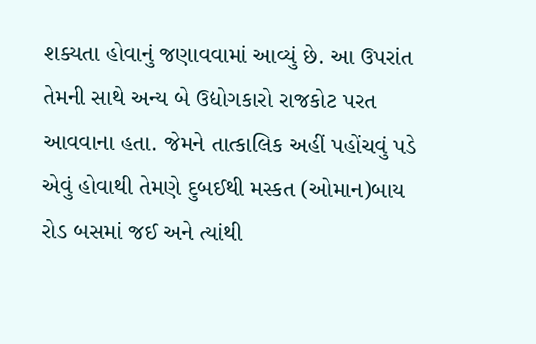શક્યતા હોવાનું જણાવવામાં આવ્યું છે. આ ઉપરાંત તેમની સાથે અન્ય બે ઉદ્યોગકારો રાજકોટ પરત આવવાના હતા. જેમને તાત્કાલિક અહીં પહોંચવું પડે એવું હોવાથી તેમણે દુબઈથી મસ્કત (ઓમાન)બાય રોડ બસમાં જઈ અને ત્યાંથી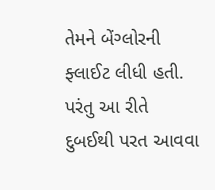તેમને બેંગ્લોરની ફ્લાઈટ લીધી હતી. પરંતુ આ રીતે દુબઈથી પરત આવવા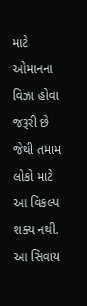માટે ઓમાનના વિઝા હોવા જરૂરી છે જેથી તમામ લોકો માટે આ વિકલ્પ શક્ય નથી. આ સિવાય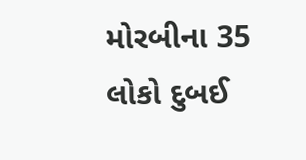મોરબીના 35 લોકો દુબઈ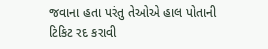જવાના હતા પરંતુ તેઓએ હાલ પોતાની ટિકિટ રદ કરાવી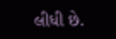લીધી છે.